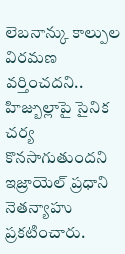లెబనాన్కు కాల్పుల విరమణ వర్తించదని.. హిజ్బుల్లాపై సైనిక చర్య కొనసాగుతుందని ఇజ్రాయెల్ ప్రధాని నెతన్యాహు ప్రకటించారు.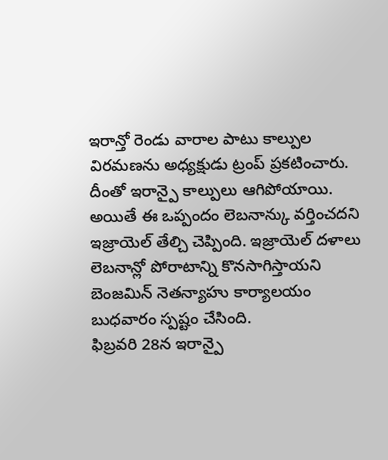ఇరాన్తో రెండు వారాల పాటు కాల్పుల విరమణను అధ్యక్షుడు ట్రంప్ ప్రకటించారు. దీంతో ఇరాన్పై కాల్పులు ఆగిపోయాయి. అయితే ఈ ఒప్పందం లెబనాన్కు వర్తించదని ఇజ్రాయెల్ తేల్చి చెప్పింది. ఇజ్రాయెల్ దళాలు లెబనాన్లో పోరాటాన్ని కొనసాగిస్తాయని బెంజమిన్ నెతన్యాహు కార్యాలయం బుధవారం స్పష్టం చేసింది.
ఫిబ్రవరి 28న ఇరాన్పై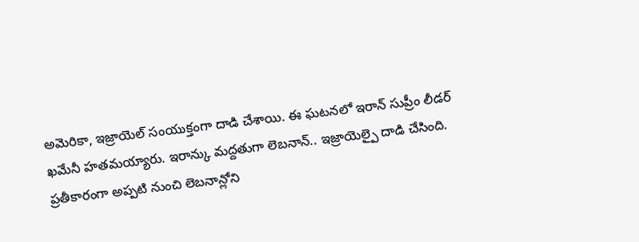అమెరికా, ఇజ్రాయెల్ సంయుక్తంగా దాడి చేశాయి. ఈ ఘటనలో ఇరాన్ సుప్రీం లీడర్ ఖమేనీ హతమయ్యారు. ఇరాన్కు మద్దతుగా లెబనాన్.. ఇజ్రాయెల్పై దాడి చేసింది. ప్రతీకారంగా అప్పటి నుంచి లెబనాన్లోని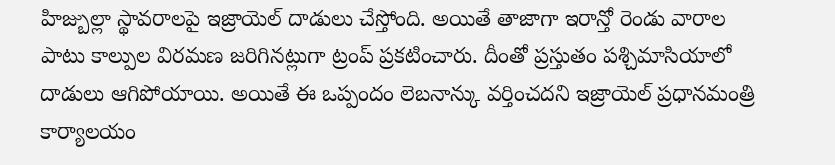హిజ్బుల్లా స్థావరాలపై ఇజ్రాయెల్ దాడులు చేస్తోంది. అయితే తాజాగా ఇరాన్తో రెండు వారాల పాటు కాల్పుల విరమణ జరిగినట్లుగా ట్రంప్ ప్రకటించారు. దీంతో ప్రస్తుతం పశ్చిమాసియాలో దాడులు ఆగిపోయాయి. అయితే ఈ ఒప్పందం లెబనాన్కు వర్తించదని ఇజ్రాయెల్ ప్రధానమంత్రి కార్యాలయం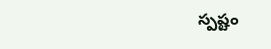స్పష్టం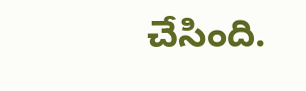చేసింది.